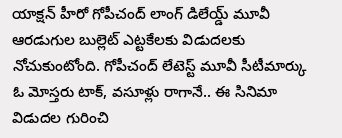యాక్షన్ హీరో గోపీచంద్ లాంగ్ డిలేయ్డ్ మూవీ ఆరడుగుల బుల్లెట్ ఎట్టకేలకు విడుదలకు నోచుకుంటోంది. గోపీచంద్ లేటెస్ట్ మూవీ సీటీమార్కు ఓ మోస్తరు టాక్, వసూళ్లు రాగానే.. ఈ సినిమా విడుదల గురించి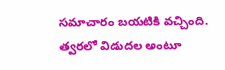సమాచారం బయటికి వచ్చింది. త్వరలో విడుదల అంటూ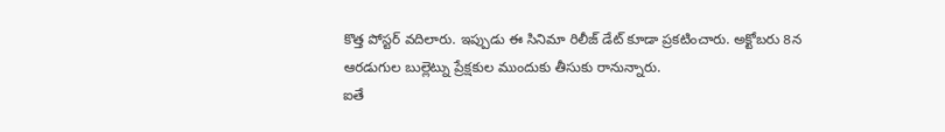కొత్త పోస్టర్ వదిలారు. ఇప్పుడు ఈ సినిమా రిలీజ్ డేట్ కూడా ప్రకటించారు. అక్టోబరు 8న ఆరడుగుల బుల్లెట్ను ప్రేక్షకుల ముందుకు తీసుకు రానున్నారు.
ఐతే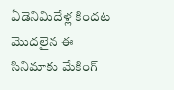ఏడెనిమిదేళ్ల కిందట మొదలైన ఈ సినిమాకు మేకింగ్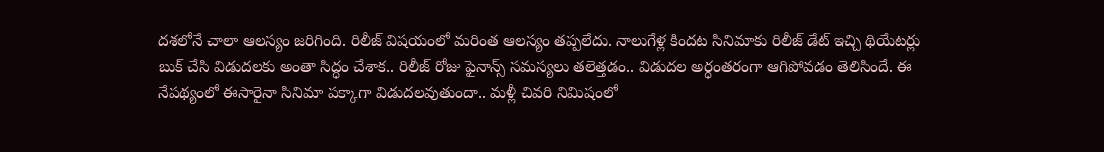దశలోనే చాలా ఆలస్యం జరిగింది. రిలీజ్ విషయంలో మరింత ఆలస్యం తప్పలేదు. నాలుగేళ్ల కిందట సినిమాకు రిలీజ్ డేట్ ఇచ్చి థియేటర్లు బుక్ చేసి విడుదలకు అంతా సిద్ధం చేశాక.. రిలీజ్ రోజు ఫైనాన్స్ సమస్యలు తలెత్తడం.. విడుదల అర్ధంతరంగా ఆగిపోవడం తెలిసిందే. ఈ నేపథ్యంలో ఈసారైనా సినిమా పక్కాగా విడుదలవుతుందా.. మళ్లీ చివరి నిమిషంలో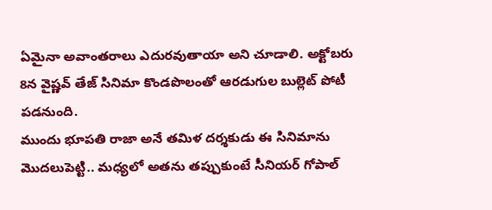ఏమైనా అవాంతరాలు ఎదురవుతాయా అని చూడాలి. అక్టోబరు 8న వైష్ణవ్ తేజ్ సినిమా కొండపొలంతో ఆరడుగుల బుల్లెట్ పోటీ పడనుంది.
ముందు భూపతి రాజా అనే తమిళ దర్శకుడు ఈ సినిమాను మొదలుపెట్టి.. మధ్యలో అతను తప్పుకుంటే సీనియర్ గోపాల్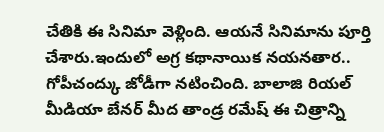చేతికి ఈ సినిమా వెళ్లింది. ఆయనే సినిమాను పూర్తి చేశారు.ఇందులో అగ్ర కథానాయిక నయనతార.. గోపీచంద్కు జోడీగా నటించింది. బాలాజి రియల్ మీడియా బేనర్ మీద తాండ్ర రమేష్ ఈ చిత్రాన్ని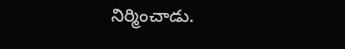నిర్మించాడు.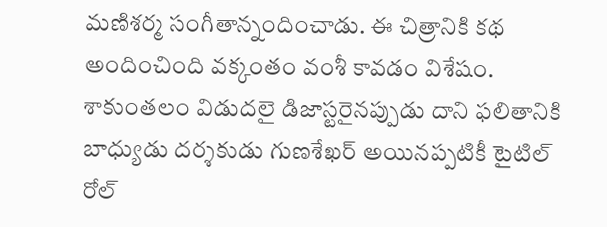మణిశర్మ సంగీతాన్నందించాడు. ఈ చిత్రానికి కథ అందించింది వక్కంతం వంశీ కావడం విశేషం.
శాకుంతలం విడుదలై డిజాస్టరైనప్పుడు దాని ఫలితానికి బాధ్యుడు దర్శకుడు గుణశేఖర్ అయినప్పటికీ టైటిల్ రోల్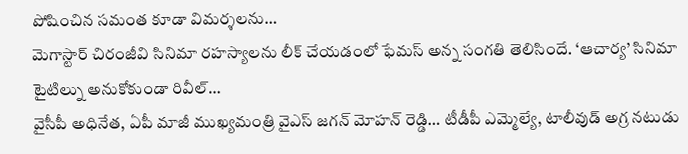పోషించిన సమంత కూడా విమర్శలను…
మెగాస్టార్ చిరంజీవి సినిమా రహస్యాలను లీక్ చేయడంలో ఫేమస్ అన్న సంగతి తెలిసిందే. ‘ఆచార్య’ సినిమా టైటిల్ను అనుకోకుండా రివీల్…
వైసీపీ అధినేత, ఏపీ మాజీ ముఖ్యమంత్రి వైఎస్ జగన్ మోహన్ రెడ్డి… టీడీపీ ఎమ్మెల్యే, టాలీవుడ్ అగ్ర నటుడు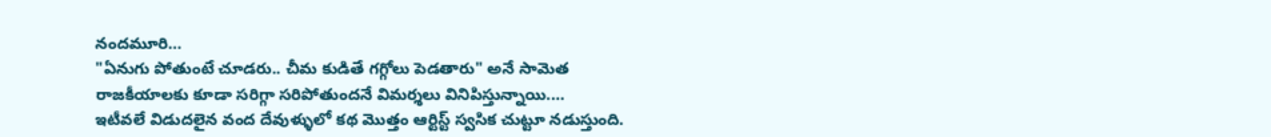నందమూరి…
"ఏనుగు పోతుంటే చూడరు.. చీమ కుడితే గగ్గోలు పెడతారు" అనే సామెత రాజకీయాలకు కూడా సరిగ్గా సరిపోతుందనే విమర్శలు వినిపిస్తున్నాయి.…
ఇటీవలే విడుదలైన వంద దేవుళ్ళులో కథ మొత్తం ఆర్టిస్ట్ స్వసిక చుట్టూ నడుస్తుంది.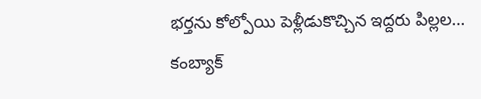భర్తను కోల్పోయి పెళ్లీడుకొచ్చిన ఇద్దరు పిల్లల…
కంబ్యాక్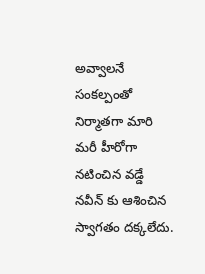అవ్వాలనే సంకల్పంతో నిర్మాతగా మారి మరీ హీరోగా నటించిన వడ్డే నవీన్ కు ఆశించిన స్వాగతం దక్కలేదు.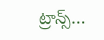ట్రాన్స్…